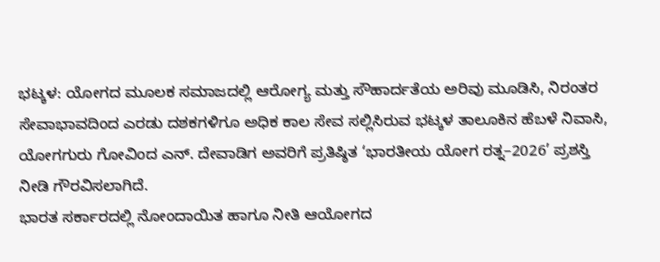ಭಟ್ಕಳ: ಯೋಗದ ಮೂಲಕ ಸಮಾಜದಲ್ಲಿ ಆರೋಗ್ಯ ಮತ್ತು ಸೌಹಾರ್ದತೆಯ ಅರಿವು ಮೂಡಿಸಿ, ನಿರಂತರ ಸೇವಾಭಾವದಿಂದ ಎರಡು ದಶಕಗಳಿಗೂ ಅಧಿಕ ಕಾಲ ಸೇವ ಸಲ್ಲಿಸಿರುವ ಭಟ್ಕಳ ತಾಲೂಕಿನ ಹೆಬಳೆ ನಿವಾಸಿ, ಯೋಗಗುರು ಗೋವಿಂದ ಎನ್. ದೇವಾಡಿಗ ಅವರಿಗೆ ಪ್ರತಿಷ್ಠಿತ ‘ಭಾರತೀಯ ಯೋಗ ರತ್ನ–2026’ ಪ್ರಶಸ್ತಿ ನೀಡಿ ಗೌರವಿಸಲಾಗಿದೆ.
ಭಾರತ ಸರ್ಕಾರದಲ್ಲಿ ನೋಂದಾಯಿತ ಹಾಗೂ ನೀತಿ ಆಯೋಗದ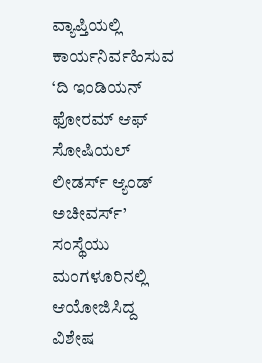ವ್ಯಾಪ್ತಿಯಲ್ಲಿ ಕಾರ್ಯನಿರ್ವಹಿಸುವ ‘ದಿ ಇಂಡಿಯನ್ ಫೋರಮ್ ಆಫ್ ಸೋಷಿಯಲ್ ಲೀಡರ್ಸ್ ಆ್ಯಂಡ್ ಅಚೀವರ್ಸ್’ ಸಂಸ್ಥೆಯು ಮಂಗಳೂರಿನಲ್ಲಿ ಆಯೋಜಿಸಿದ್ದ ವಿಶೇಷ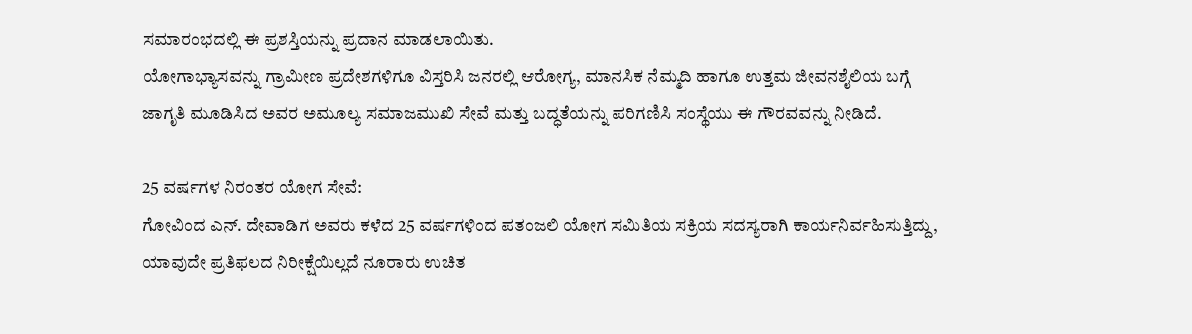ಸಮಾರಂಭದಲ್ಲಿ ಈ ಪ್ರಶಸ್ತಿಯನ್ನು ಪ್ರದಾನ ಮಾಡಲಾಯಿತು.
ಯೋಗಾಭ್ಯಾಸವನ್ನು ಗ್ರಾಮೀಣ ಪ್ರದೇಶಗಳಿಗೂ ವಿಸ್ತರಿಸಿ ಜನರಲ್ಲಿ ಆರೋಗ್ಯ, ಮಾನಸಿಕ ನೆಮ್ಮದಿ ಹಾಗೂ ಉತ್ತಮ ಜೀವನಶೈಲಿಯ ಬಗ್ಗೆ ಜಾಗೃತಿ ಮೂಡಿಸಿದ ಅವರ ಅಮೂಲ್ಯ ಸಮಾಜಮುಖಿ ಸೇವೆ ಮತ್ತು ಬದ್ಧತೆಯನ್ನು ಪರಿಗಣಿಸಿ ಸಂಸ್ಥೆಯು ಈ ಗೌರವವನ್ನು ನೀಡಿದೆ.

25 ವರ್ಷಗಳ ನಿರಂತರ ಯೋಗ ಸೇವೆ:
ಗೋವಿಂದ ಎನ್. ದೇವಾಡಿಗ ಅವರು ಕಳೆದ 25 ವರ್ಷಗಳಿಂದ ಪತಂಜಲಿ ಯೋಗ ಸಮಿತಿಯ ಸಕ್ರಿಯ ಸದಸ್ಯರಾಗಿ ಕಾರ್ಯನಿರ್ವಹಿಸುತ್ತಿದ್ದು, ಯಾವುದೇ ಪ್ರತಿಫಲದ ನಿರೀಕ್ಷೆಯಿಲ್ಲದೆ ನೂರಾರು ಉಚಿತ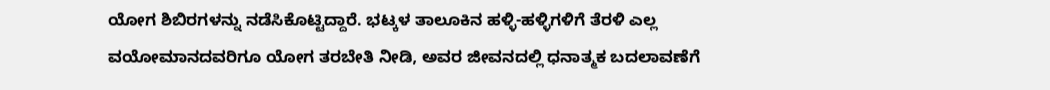ಯೋಗ ಶಿಬಿರಗಳನ್ನು ನಡೆಸಿಕೊಟ್ಟಿದ್ದಾರೆ. ಭಟ್ಕಳ ತಾಲೂಕಿನ ಹಳ್ಳಿ-ಹಳ್ಳಿಗಳಿಗೆ ತೆರಳಿ ಎಲ್ಲ ವಯೋಮಾನದವರಿಗೂ ಯೋಗ ತರಬೇತಿ ನೀಡಿ, ಅವರ ಜೀವನದಲ್ಲಿ ಧನಾತ್ಮಕ ಬದಲಾವಣೆಗೆ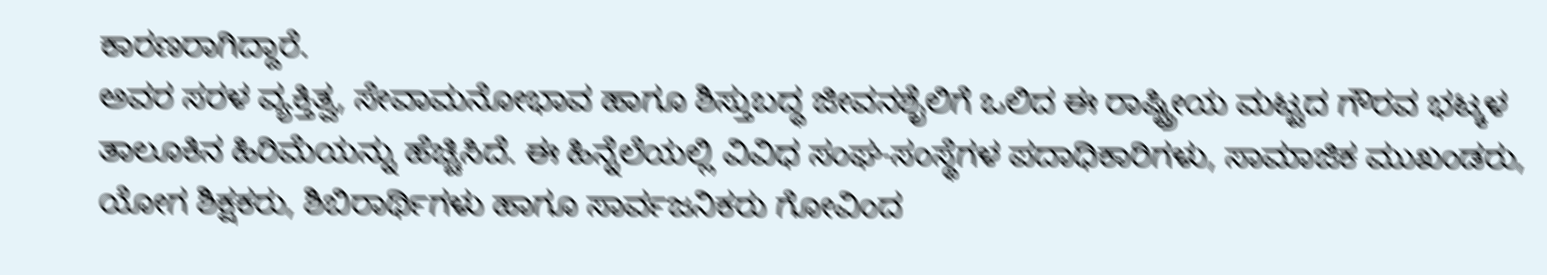ಕಾರಣರಾಗಿದ್ದಾರೆ.
ಅವರ ಸರಳ ವ್ಯಕ್ತಿತ್ವ, ಸೇವಾಮನೋಭಾವ ಹಾಗೂ ಶಿಸ್ತುಬದ್ಧ ಜೀವನಶೈಲಿಗೆ ಒಲಿದ ಈ ರಾಷ್ಟ್ರೀಯ ಮಟ್ಟದ ಗೌರವ ಭಟ್ಕಳ ತಾಲೂಕಿನ ಹಿರಿಮೆಯನ್ನು ಹೆಚ್ಚಿಸಿದೆ. ಈ ಹಿನ್ನೆಲೆಯಲ್ಲಿ ವಿವಿಧ ಸಂಘ-ಸಂಸ್ಥೆಗಳ ಪದಾಧಿಕಾರಿಗಳು, ಸಾಮಾಜಿಕ ಮುಖಂಡರು, ಯೋಗ ಶಿಕ್ಷಕರು, ಶಿಬಿರಾರ್ಥಿಗಳು ಹಾಗೂ ಸಾರ್ವಜನಿಕರು ಗೋವಿಂದ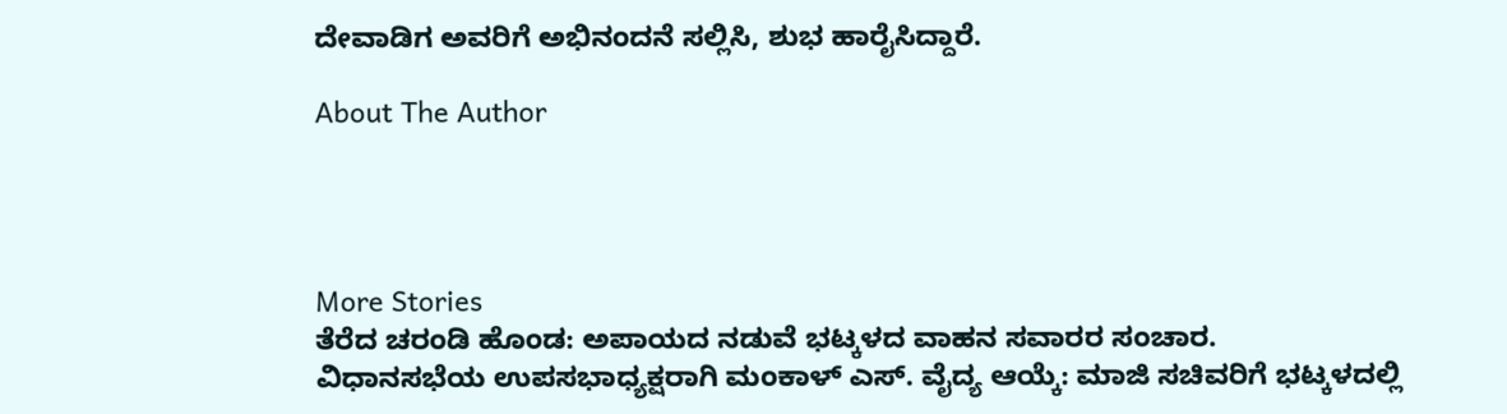ದೇವಾಡಿಗ ಅವರಿಗೆ ಅಭಿನಂದನೆ ಸಲ್ಲಿಸಿ, ಶುಭ ಹಾರೈಸಿದ್ದಾರೆ.

About The Author




More Stories
ತೆರೆದ ಚರಂಡಿ ಹೊಂಡ: ಅಪಾಯದ ನಡುವೆ ಭಟ್ಕಳದ ವಾಹನ ಸವಾರರ ಸಂಚಾರ.
ವಿಧಾನಸಭೆಯ ಉಪಸಭಾಧ್ಯಕ್ಷರಾಗಿ ಮಂಕಾಳ್ ಎಸ್. ವೈದ್ಯ ಆಯ್ಕೆ: ಮಾಜಿ ಸಚಿವರಿಗೆ ಭಟ್ಕಳದಲ್ಲಿ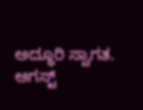ಅದ್ಧೂರಿ ಸ್ವಾಗತ.
ಆಗಸ್ಟ್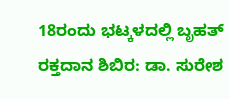18ರಂದು ಭಟ್ಕಳದಲ್ಲಿ ಬೃಹತ್ ರಕ್ತದಾನ ಶಿಬಿರ: ಡಾ. ಸುರೇಶ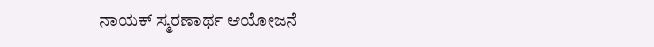ನಾಯಕ್ ಸ್ಮರಣಾರ್ಥ ಆಯೋಜನೆ